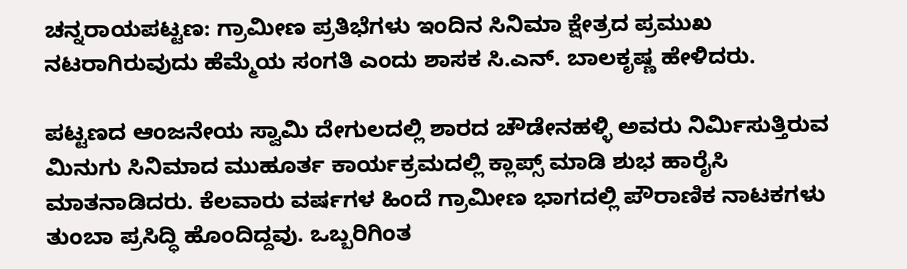ಚನ್ನರಾಯಪಟ್ಟಣ: ಗ್ರಾಮೀಣ ಪ್ರತಿಭೆಗಳು ಇಂದಿನ ಸಿನಿಮಾ ಕ್ಷೇತ್ರದ ಪ್ರಮುಖ ನಟರಾಗಿರುವುದು ಹೆಮ್ಮೆಯ ಸಂಗತಿ ಎಂದು ಶಾಸಕ ಸಿ.ಎನ್. ಬಾಲಕೃಷ್ಣ ಹೇಳಿದರು.

ಪಟ್ಟಣದ ಆಂಜನೇಯ ಸ್ವಾಮಿ ದೇಗುಲದಲ್ಲಿ ಶಾರದ ಚೌಡೇನಹಳ್ಳಿ ಅವರು ನಿರ್ಮಿಸುತ್ತಿರುವ ಮಿನುಗು ಸಿನಿಮಾದ ಮುಹೂರ್ತ ಕಾರ್ಯಕ್ರಮದಲ್ಲಿ ಕ್ಲಾಪ್ಸ್ ಮಾಡಿ ಶುಭ ಹಾರೈಸಿ ಮಾತನಾಡಿದರು. ಕೆಲವಾರು ವರ್ಷಗಳ ಹಿಂದೆ ಗ್ರಾಮೀಣ ಭಾಗದಲ್ಲಿ ಪೌರಾಣಿಕ ನಾಟಕಗಳು ತುಂಬಾ ಪ್ರಸಿದ್ಧಿ ಹೊಂದಿದ್ದವು. ಒಬ್ಬರಿಗಿಂತ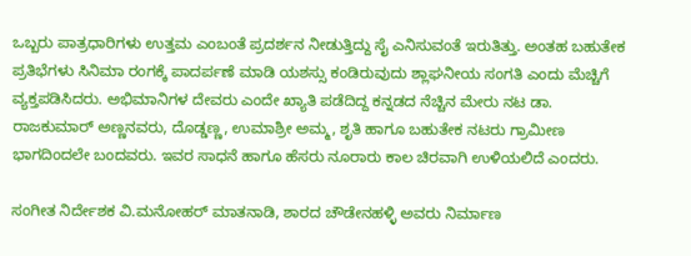ಒಬ್ಬರು ಪಾತ್ರಧಾರಿಗಳು ಉತ್ತಮ ಎಂಬಂತೆ ಪ್ರದರ್ಶನ ನೀಡುತ್ತಿದ್ದು ಸೈ ಎನಿಸುವಂತೆ ಇರುತಿತ್ತು. ಅಂತಹ ಬಹುತೇಕ ಪ್ರತಿಭೆಗಳು ಸಿನಿಮಾ ರಂಗಕ್ಕೆ ಪಾದರ್ಪಣೆ ಮಾಡಿ ಯಶಸ್ಸು ಕಂಡಿರುವುದು ಶ್ಲಾಘನೀಯ ಸಂಗತಿ ಎಂದು ಮೆಚ್ಚಿಗೆ ವ್ಯಕ್ತಪಡಿಸಿದರು. ಅಭಿಮಾನಿಗಳ ದೇವರು ಎಂದೇ ಖ್ಯಾತಿ ಪಡೆದಿದ್ದ ಕನ್ನಡದ ನೆಚ್ಚಿನ ಮೇರು ನಟ ಡಾ. ರಾಜಕುಮಾರ್ ಅಣ್ಣನವರು, ದೊಡ್ಡಣ್ಣ, ಉಮಾಶ್ರೀ ಅಮ್ಮ, ಶೃತಿ ಹಾಗೂ ಬಹುತೇಕ ನಟರು ಗ್ರಾಮೀಣ ಭಾಗದಿಂದಲೇ ಬಂದವರು. ಇವರ ಸಾಧನೆ ಹಾಗೂ ಹೆಸರು ನೂರಾರು ಕಾಲ ಚಿರವಾಗಿ ಉಳಿಯಲಿದೆ ಎಂದರು.

ಸಂಗೀತ ನಿರ್ದೇಶಕ ವಿ.ಮನೋಹರ್‌ ಮಾತನಾಡಿ, ಶಾರದ ಚೌಡೇನಹಳ್ಳಿ ಅವರು ನಿರ್ಮಾಣ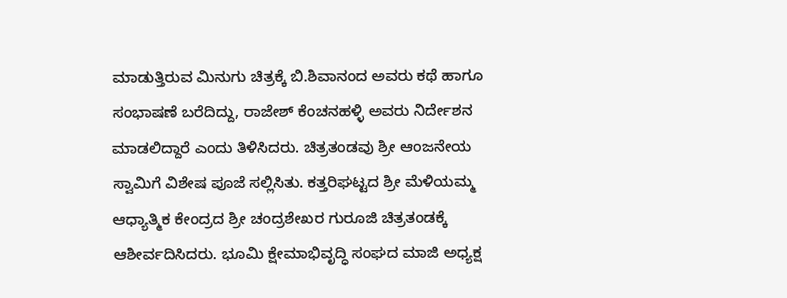ಮಾಡುತ್ತಿರುವ ಮಿನುಗು ಚಿತ್ರಕ್ಕೆ ಬಿ.ಶಿವಾನಂದ ಅವರು ಕಥೆ ಹಾಗೂ ಸಂಭಾಷಣೆ ಬರೆದಿದ್ದು, ರಾಜೇಶ್ ಕೆಂಚನಹಳ್ಳಿ ಅವರು ನಿರ್ದೇಶನ ಮಾಡಲಿದ್ದಾರೆ ಎಂದು ತಿಳಿಸಿದರು. ಚಿತ್ರತಂಡವು ಶ್ರೀ ಆಂಜನೇಯ ಸ್ವಾಮಿಗೆ ವಿಶೇಷ ಪೂಜೆ ಸಲ್ಲಿಸಿತು. ಕತ್ತರಿಘಟ್ಟದ ಶ್ರೀ ಮೆಳಿಯಮ್ಮ ಆಧ್ಯಾತ್ಮಿಕ ಕೇಂದ್ರದ ಶ್ರೀ ಚಂದ್ರಶೇಖರ ಗುರೂಜಿ ಚಿತ್ರತಂಡಕ್ಕೆ ಆಶೀರ್ವದಿಸಿದರು. ಭೂಮಿ ಕ್ಷೇಮಾಭಿವೃದ್ಧಿ ಸಂಘದ ಮಾಜಿ ಅಧ್ಯಕ್ಷ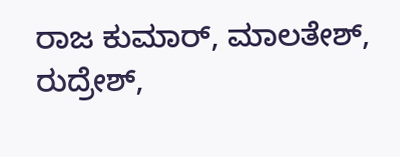ರಾಜ ಕುಮಾರ್, ಮಾಲತೇಶ್, ರುದ್ರೇಶ್,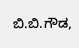ಬಿ.ಬಿ.ಗೌಡ,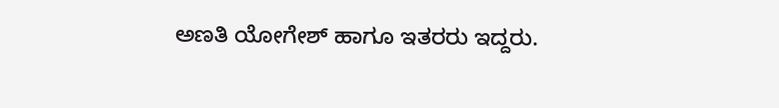ಅಣತಿ ಯೋಗೇಶ್ ಹಾಗೂ ಇತರರು ಇದ್ದರು.